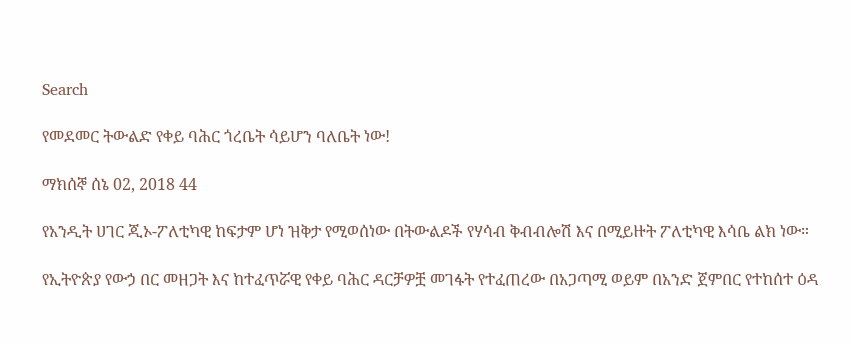Search

የመደመር ትውልድ የቀይ ባሕር ጎረቤት ሳይሆን ባለቤት ነው!

ማክሰኞ ሰኔ 02, 2018 44

የአንዲት ሀገር ጂኦ-ፖለቲካዊ ከፍታም ሆነ ዝቅታ የሚወሰነው በትውልዶች የሃሳብ ቅብብሎሽ እና በሚይዙት ፖለቲካዊ እሳቤ ልክ ነው።

የኢትዮጵያ የውኃ በር መዘጋት እና ከተፈጥሯዊ የቀይ ባሕር ዳርቻዎቿ መገፋት የተፈጠረው በአጋጣሚ ወይም በአንድ ጀምበር የተከሰተ ዕዳ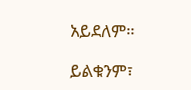አይደለም።

ይልቁንም፣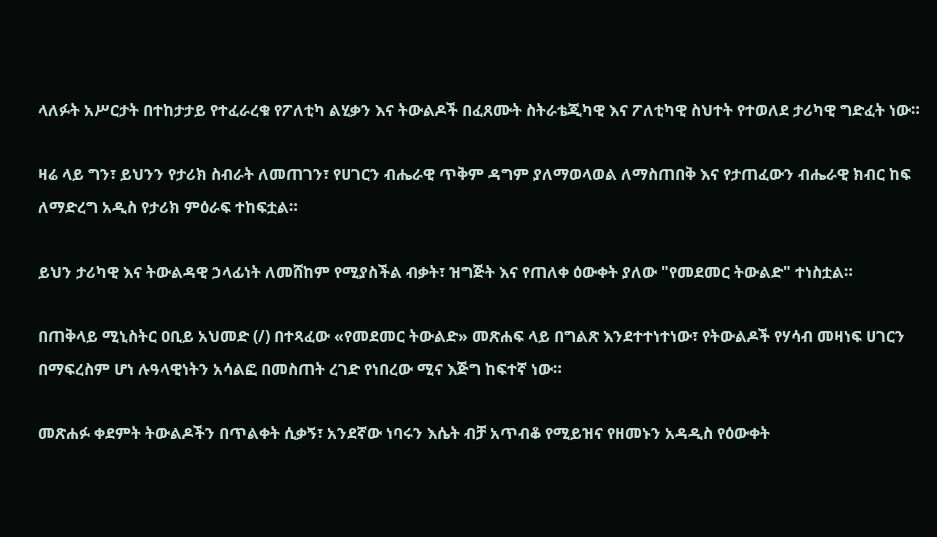ላለፉት አሥርታት በተከታታይ የተፈራረቁ የፖለቲካ ልሂቃን እና ትውልዶች በፈጸሙት ስትራቴጂካዊ እና ፖለቲካዊ ስህተት የተወለደ ታሪካዊ ግድፈት ነው።

ዛሬ ላይ ግን፣ ይህንን የታሪክ ስብራት ለመጠገን፣ የሀገርን ብሔራዊ ጥቅም ዳግም ያለማወላወል ለማስጠበቅ እና የታጠፈውን ብሔራዊ ክብር ከፍ ለማድረግ አዲስ የታሪክ ምዕራፍ ተከፍቷል።

ይህን ታሪካዊ እና ትውልዳዊ ኃላፊነት ለመሸከም የሚያስችል ብቃት፣ ዝግጅት እና የጠለቀ ዕውቀት ያለው "የመደመር ትውልድ" ተነስቷል።

በጠቅላይ ሚኒስትር ዐቢይ አህመድ (/) በተጻፈው «የመደመር ትውልድ» መጽሐፍ ላይ በግልጽ እንደተተነተነው፣ የትውልዶች የሃሳብ መዛነፍ ሀገርን በማፍረስም ሆነ ሉዓላዊነትን አሳልፎ በመስጠት ረገድ የነበረው ሚና እጅግ ከፍተኛ ነው።

መጽሐፉ ቀደምት ትውልዶችን በጥልቀት ሲቃኝ፣ አንደኛው ነባሩን እሴት ብቻ አጥብቆ የሚይዝና የዘመኑን አዳዲስ የዕውቀት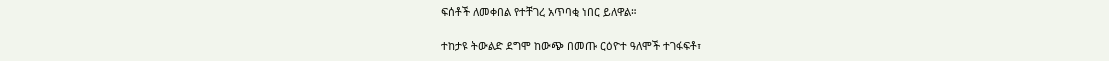ፍሰቶች ለመቀበል የተቸገረ አጥባቂ ነበር ይለዋል።

ተከታዩ ትውልድ ደግሞ ከውጭ በመጡ ርዕዮተ ዓለሞች ተገፋፍቶ፣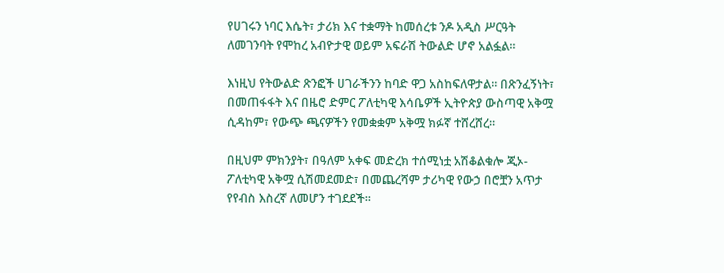የሀገሩን ነባር እሴት፣ ታሪክ እና ተቋማት ከመሰረቱ ንዶ አዲስ ሥርዓት ለመገንባት የሞከረ አብዮታዊ ወይም አፍራሽ ትውልድ ሆኖ አልፏል።

እነዚህ የትውልድ ጽንፎች ሀገራችንን ከባድ ዋጋ አስከፍለዋታል። በጽንፈኝነት፣ በመጠፋፋት እና በዜሮ ድምር ፖለቲካዊ እሳቤዎች ኢትዮጵያ ውስጣዊ አቅሟ ሲዳከም፣ የውጭ ጫናዎችን የመቋቋም አቅሟ ክፉኛ ተሸረሸረ።

በዚህም ምክንያት፣ በዓለም አቀፍ መድረክ ተሰሚነቷ አሽቆልቁሎ ጂኦ-ፖለቲካዊ አቅሟ ሲሽመደመድ፣ በመጨረሻም ታሪካዊ የውኃ በሮቿን አጥታ የየብስ እስረኛ ለመሆን ተገደደች።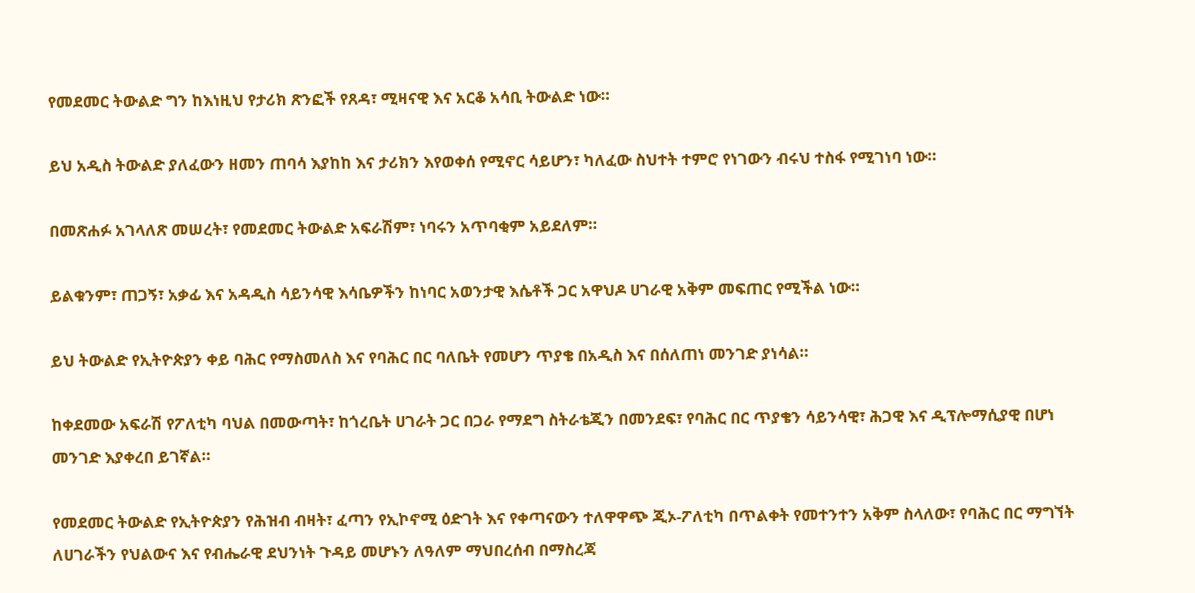የመደመር ትውልድ ግን ከእነዚህ የታሪክ ጽንፎች የጸዳ፣ ሚዛናዊ እና አርቆ አሳቢ ትውልድ ነው።

ይህ አዲስ ትውልድ ያለፈውን ዘመን ጠባሳ እያከከ እና ታሪክን እየወቀሰ የሚኖር ሳይሆን፣ ካለፈው ስህተት ተምሮ የነገውን ብሩህ ተስፋ የሚገነባ ነው።

በመጽሐፉ አገላለጽ መሠረት፣ የመደመር ትውልድ አፍራሽም፣ ነባሩን አጥባቂም አይደለም።

ይልቁንም፣ ጠጋኝ፣ አቃፊ እና አዳዲስ ሳይንሳዊ እሳቤዎችን ከነባር አወንታዊ እሴቶች ጋር አዋህዶ ሀገራዊ አቅም መፍጠር የሚችል ነው።

ይህ ትውልድ የኢትዮጵያን ቀይ ባሕር የማስመለስ እና የባሕር በር ባለቤት የመሆን ጥያቄ በአዲስ እና በሰለጠነ መንገድ ያነሳል።

ከቀደመው አፍራሽ የፖለቲካ ባህል በመውጣት፣ ከጎረቤት ሀገራት ጋር በጋራ የማደግ ስትራቴጂን በመንደፍ፣ የባሕር በር ጥያቄን ሳይንሳዊ፣ ሕጋዊ እና ዲፕሎማሲያዊ በሆነ መንገድ እያቀረበ ይገኛል።

የመደመር ትውልድ የኢትዮጵያን የሕዝብ ብዛት፣ ፈጣን የኢኮኖሚ ዕድገት እና የቀጣናውን ተለዋዋጭ ጂኦ-ፖለቲካ በጥልቀት የመተንተን አቅም ስላለው፣ የባሕር በር ማግኘት ለሀገራችን የህልውና እና የብሔራዊ ደህንነት ጉዳይ መሆኑን ለዓለም ማህበረሰብ በማስረጃ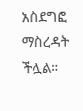አስደግፎ ማስረዳት ችሏል።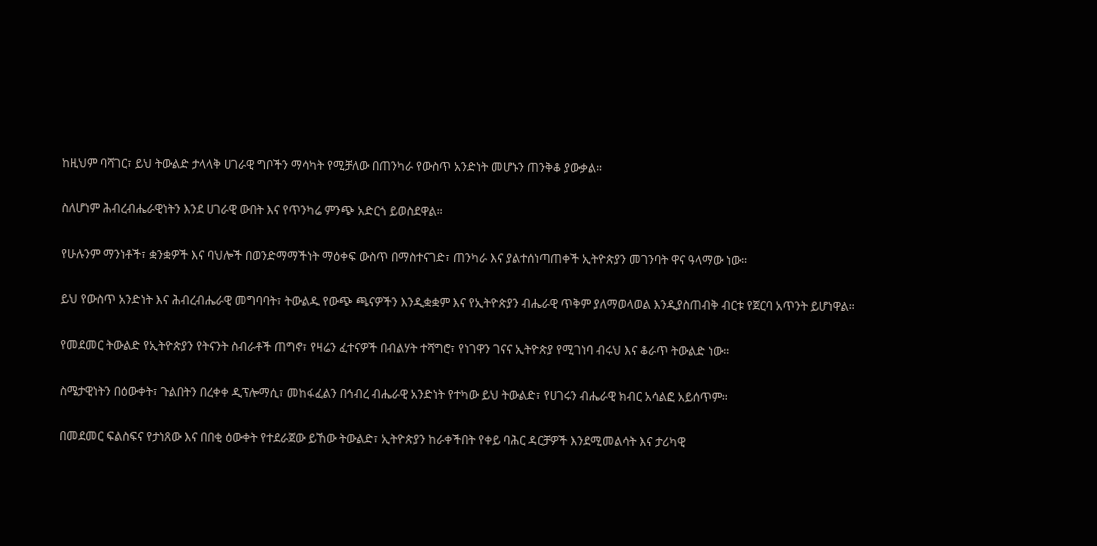ከዚህም ባሻገር፣ ይህ ትውልድ ታላላቅ ሀገራዊ ግቦችን ማሳካት የሚቻለው በጠንካራ የውስጥ አንድነት መሆኑን ጠንቅቆ ያውቃል።

ስለሆነም ሕብረብሔራዊነትን እንደ ሀገራዊ ውበት እና የጥንካሬ ምንጭ አድርጎ ይወስደዋል።

የሁሉንም ማንነቶች፣ ቋንቋዎች እና ባህሎች በወንድማማችነት ማዕቀፍ ውስጥ በማስተናገድ፣ ጠንካራ እና ያልተሰነጣጠቀች ኢትዮጵያን መገንባት ዋና ዓላማው ነው።

ይህ የውስጥ አንድነት እና ሕብረብሔራዊ መግባባት፣ ትውልዱ የውጭ ጫናዎችን እንዲቋቋም እና የኢትዮጵያን ብሔራዊ ጥቅም ያለማወላወል እንዲያስጠብቅ ብርቱ የጀርባ አጥንት ይሆነዋል።

የመደመር ትውልድ የኢትዮጵያን የትናንት ስብራቶች ጠግኖ፣ የዛሬን ፈተናዎች በብልሃት ተሻግሮ፣ የነገዋን ገናና ኢትዮጵያ የሚገነባ ብሩህ እና ቆራጥ ትውልድ ነው።

ስሜታዊነትን በዕውቀት፣ ጉልበትን በረቀቀ ዲፕሎማሲ፣ መከፋፈልን በኅብረ ብሔራዊ አንድነት የተካው ይህ ትውልድ፣ የሀገሩን ብሔራዊ ክብር አሳልፎ አይሰጥም።

በመደመር ፍልስፍና የታነጸው እና በበቂ ዕውቀት የተደራጀው ይኸው ትውልድ፣ ኢትዮጵያን ከራቀችበት የቀይ ባሕር ዳርቻዎች እንደሚመልሳት እና ታሪካዊ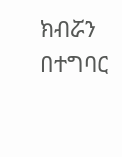ክብሯን በተግባር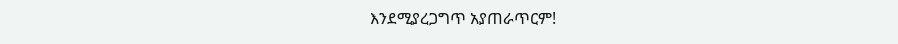እንደሚያረጋግጥ አያጠራጥርም!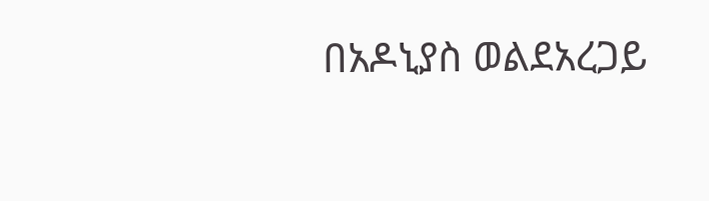በአዶኒያስ ወልደአረጋይ